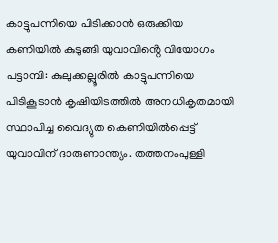കാട്ടുപന്നിയെ പിടിക്കാൻ ഒരുക്കിയ കണിയിൽ കുടുങ്ങി യുവാവിൻ്റെ വിയോഗം
പട്ടാമ്പി: കുലുക്കല്ലൂരിൽ കാട്ടുപന്നിയെ പിടികൂടാൻ കൃഷിയിടത്തിൽ അനധികൃതമായി സ്ഥാപിച്ച വൈദ്യുത കെണിയിൽപ്പെട്ട് യുവാവിന് ദാരുണാന്ത്യം. തത്തനംപുള്ളി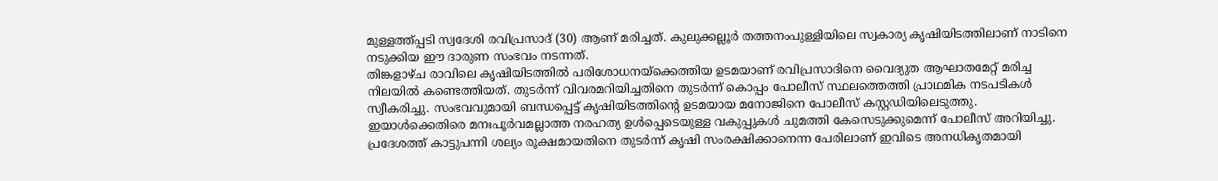മുള്ളത്ത്പ്പടി സ്വദേശി രവിപ്രസാദ് (30) ആണ് മരിച്ചത്. കുലുക്കല്ലൂർ തത്തനംപുള്ളിയിലെ സ്വകാര്യ കൃഷിയിടത്തിലാണ് നാടിനെ നടുക്കിയ ഈ ദാരുണ സംഭവം നടന്നത്.
തിങ്കളാഴ്ച രാവിലെ കൃഷിയിടത്തിൽ പരിശോധനയ്ക്കെത്തിയ ഉടമയാണ് രവിപ്രസാദിനെ വൈദ്യുത ആഘാതമേറ്റ് മരിച്ച നിലയിൽ കണ്ടെത്തിയത്. തുടർന്ന് വിവരമറിയിച്ചതിനെ തുടർന്ന് കൊപ്പം പോലീസ് സ്ഥലത്തെത്തി പ്രാഥമിക നടപടികൾ സ്വീകരിച്ചു. സംഭവവുമായി ബന്ധപ്പെട്ട് കൃഷിയിടത്തിന്റെ ഉടമയായ മനോജിനെ പോലീസ് കസ്റ്റഡിയിലെടുത്തു. ഇയാൾക്കെതിരെ മനഃപൂർവമല്ലാത്ത നരഹത്യ ഉൾപ്പെടെയുള്ള വകുപ്പുകൾ ചുമത്തി കേസെടുക്കുമെന്ന് പോലീസ് അറിയിച്ചു.
പ്രദേശത്ത് കാട്ടുപന്നി ശല്യം രൂക്ഷമായതിനെ തുടർന്ന് കൃഷി സംരക്ഷിക്കാനെന്ന പേരിലാണ് ഇവിടെ അനധികൃതമായി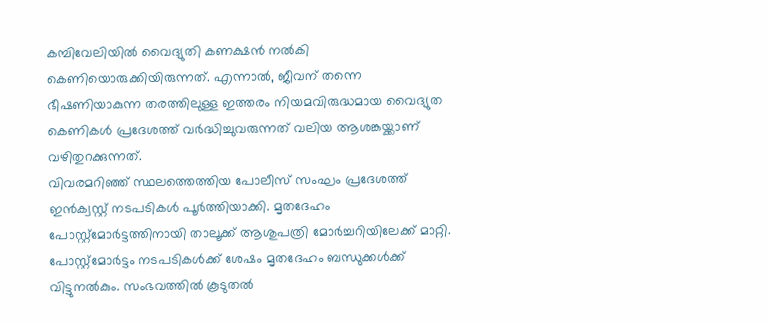കമ്പിവേലിയിൽ വൈദ്യുതി കണക്ഷൻ നൽകി കെണിയൊരുക്കിയിരുന്നത്. എന്നാൽ, ജീവന് തന്നെ ഭീഷണിയാകുന്ന തരത്തിലുള്ള ഇത്തരം നിയമവിരുദ്ധമായ വൈദ്യുത കെണികൾ പ്രദേശത്ത് വർദ്ധിച്ചുവരുന്നത് വലിയ ആശങ്കയ്ക്കാണ് വഴിതുറക്കുന്നത്.
വിവരമറിഞ്ഞ് സ്ഥലത്തെത്തിയ പോലീസ് സംഘം പ്രദേശത്ത് ഇൻക്വസ്റ്റ് നടപടികൾ പൂർത്തിയാക്കി. മൃതദേഹം പോസ്റ്റ്മോർട്ടത്തിനായി താലൂക്ക് ആശുപത്രി മോർച്ചറിയിലേക്ക് മാറ്റി. പോസ്റ്റ്മോർട്ടം നടപടികൾക്ക് ശേഷം മൃതദേഹം ബന്ധുക്കൾക്ക് വിട്ടുനൽകും. സംഭവത്തിൽ കൂടുതൽ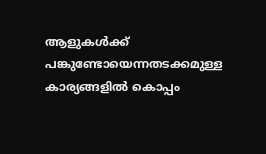ആളുകൾക്ക് പങ്കുണ്ടോയെന്നതടക്കമുള്ള കാര്യങ്ങളിൽ കൊപ്പം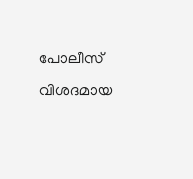പോലീസ് വിശദമായ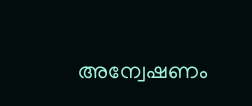അന്വേഷണം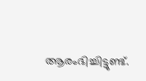ആരംഭിച്ചിട്ടുണ്ട്.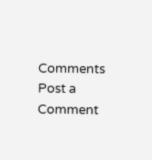Comments
Post a Comment